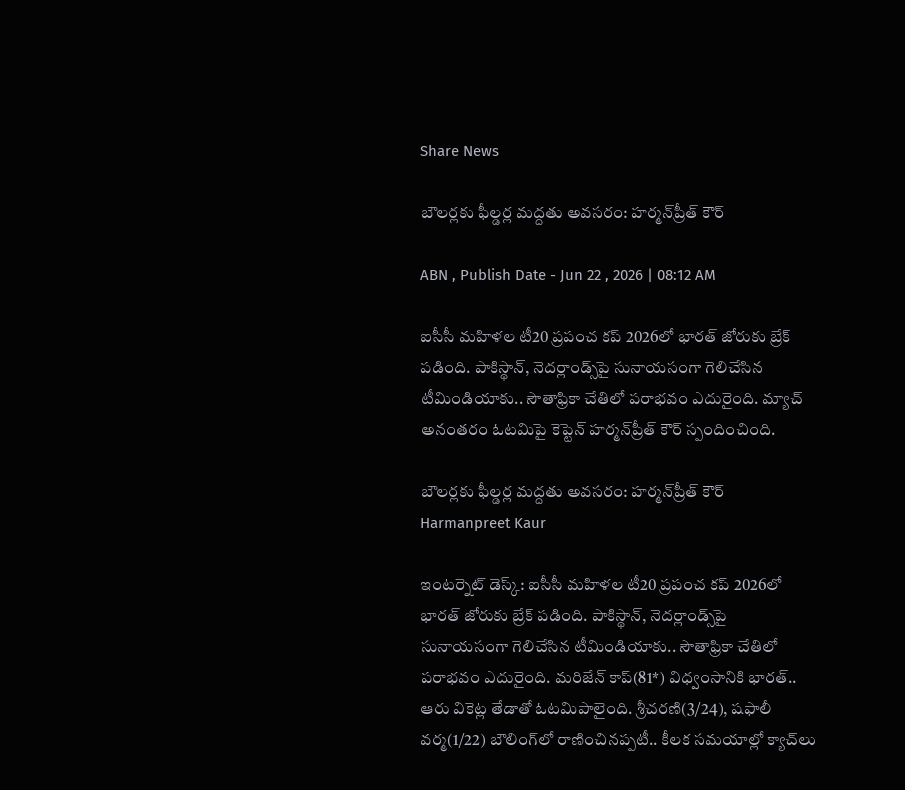Share News

బౌలర్లకు ఫీల్డర్ల మద్దతు అవసరం: హర్మన్‌ప్రీత్ కౌర్

ABN , Publish Date - Jun 22 , 2026 | 08:12 AM

ఐసీసీ మహిళల టీ20 ప్రపంచ కప్ 2026లో భారత్ జోరుకు బ్రేక్ పడింది. పాకిస్థాన్, నెదర్లాండ్స్‌పై సునాయసంగా గెలిచేసిన టీమిండియాకు.. సౌతాఫ్రికా చేతిలో పరాభవం ఎదురైంది. మ్యాచ్ అనంతరం ఓటమిపై కెప్టెన్ హర్మన్‌ప్రీత్ కౌర్ స్పందించింది.

బౌలర్లకు ఫీల్డర్ల మద్దతు అవసరం: హర్మన్‌ప్రీత్ కౌర్
Harmanpreet Kaur

ఇంటర్నెట్ డెస్క్: ఐసీసీ మహిళల టీ20 ప్రపంచ కప్ 2026లో భారత్ జోరుకు బ్రేక్ పడింది. పాకిస్థాన్, నెదర్లాండ్స్‌పై సునాయసంగా గెలిచేసిన టీమిండియాకు.. సౌతాఫ్రికా చేతిలో పరాభవం ఎదురైంది. మరిజేన్ కాప్(81*) విధ్వంసానికి భారత్.. ఆరు వికెట్ల తేడాతో ఓటమిపాలైంది. శ్రీచరణి(3/24), షఫాలీ వర్మ(1/22) బౌలింగ్‌లో రాణించినప్పటీ.. కీలక సమయాల్లో క్యాచ్‌లు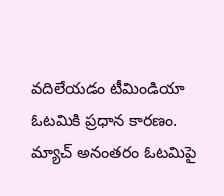వదిలేయడం టీమిండియా ఓటమికి ప్రధాన కారణం. మ్యాచ్ అనంతరం ఓటమిపై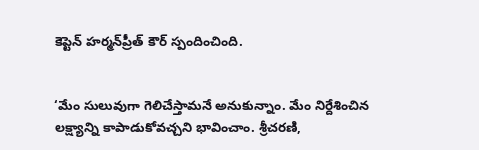కెప్టెన్ హర్మన్‌ప్రీత్ కౌర్ స్పందించింది.


‘మేం సులువుగా గెలిచేస్తామనే అనుకున్నాం. మేం నిర్దేశించిన లక్ష్యాన్ని కాపాడుకోవచ్చని భావించాం. శ్రీచరణి,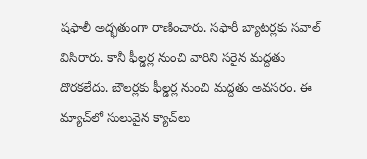షఫాలీ అద్భతుంగా రాణించారు. సఫారీ బ్యాటర్లకు సవాల్ విసిరారు. కానీ ఫీల్డర్ల నుంచి వారిని సరైన మద్దతు దొరకలేదు. బౌలర్లకు ఫీల్డర్ల నుంచి మద్దతు అవసరం. ఈ మ్యాచ్‌లో సులువైన క్యాచ్‌లు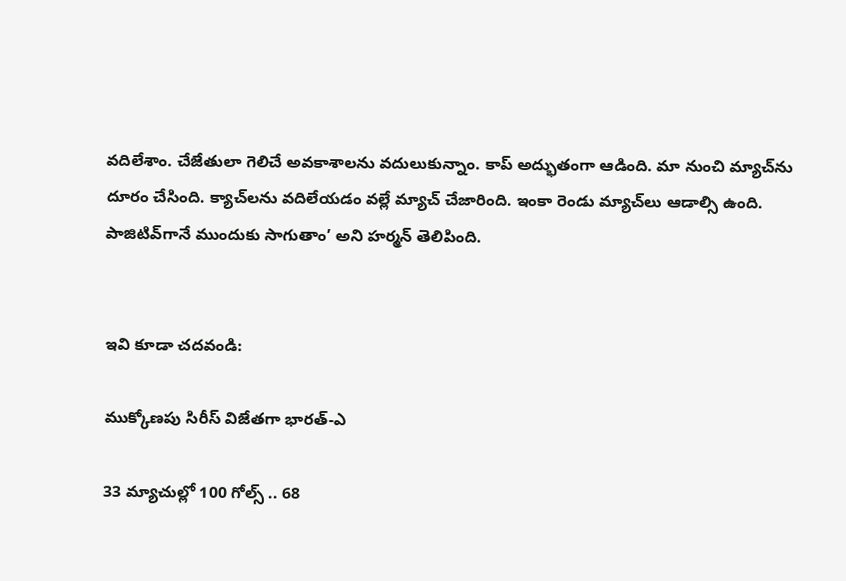వదిలేశాం. చేజేతులా గెలిచే అవకాశాలను వదులుకున్నాం. కాప్ అద్భుతంగా ఆడింది. మా నుంచి మ్యాచ్‌ను దూరం చేసింది. క్యాచ్‌లను వదిలేయడం వల్లే మ్యాచ్ చేజారింది. ఇంకా రెండు మ్యాచ్‌లు ఆడాల్సి ఉంది. పాజిటివ్‌గానే ముందుకు సాగుతాం’ అని హర్మన్ తెలిపింది.


ఇవి కూడా చదవండి:

ముక్కోణపు సిరీస్ విజేతగా భారత్-ఎ

33 మ్యాచుల్లో 100 గోల్స్ .. 68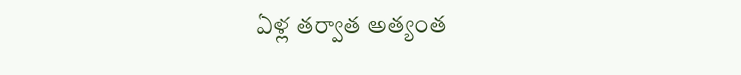ఏళ్ల తర్వాత అత్యంత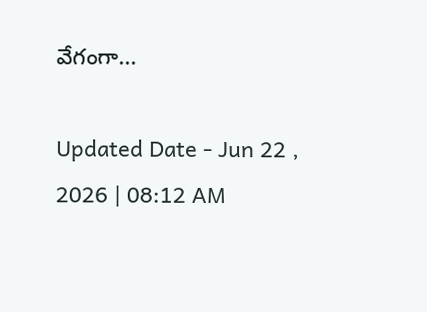వేగంగా...

Updated Date - Jun 22 , 2026 | 08:12 AM